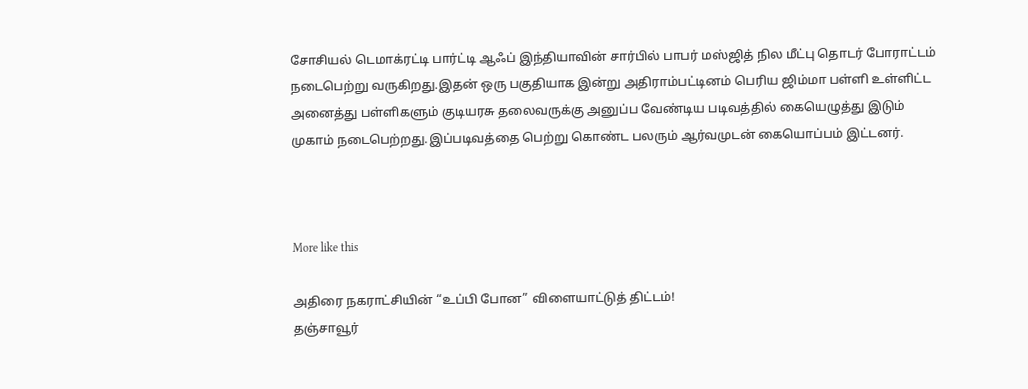சோசியல் டெமாக்ரட்டி பார்ட்டி ஆஃப் இந்தியாவின் சார்பில் பாபர் மஸ்ஜித் நில மீட்பு தொடர் போராட்டம் நடைபெற்று வருகிறது.இதன் ஒரு பகுதியாக இன்று அதிராம்பட்டினம் பெரிய ஜிம்மா பள்ளி உள்ளிட்ட அனைத்து பள்ளிகளும் குடியரசு தலைவருக்கு அனுப்ப வேண்டிய படிவத்தில் கையெழுத்து இடும் முகாம் நடைபெற்றது.இப்படிவத்தை பெற்று கொண்ட பலரும் ஆர்வமுடன் கையொப்பம் இட்டனர்.



More like this

அதிரை நகராட்சியின் “உப்பி போன” விளையாட்டுத் திட்டம்!
தஞ்சாவூர்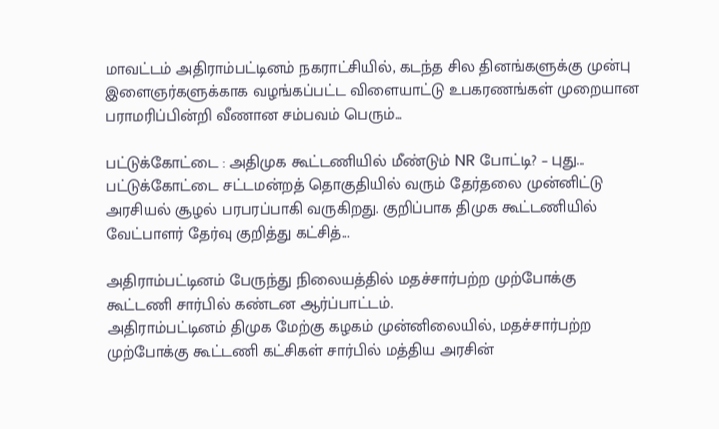மாவட்டம் அதிராம்பட்டினம் நகராட்சியில், கடந்த சில தினங்களுக்கு முன்பு இளைஞர்களுக்காக வழங்கப்பட்ட விளையாட்டு உபகரணங்கள் முறையான பராமரிப்பின்றி வீணான சம்பவம் பெரும்...

பட்டுக்கோட்டை : அதிமுக கூட்டணியில் மீண்டும் NR போட்டி? – புது...
பட்டுக்கோட்டை சட்டமன்றத் தொகுதியில் வரும் தேர்தலை முன்னிட்டு அரசியல் சூழல் பரபரப்பாகி வருகிறது. குறிப்பாக திமுக கூட்டணியில் வேட்பாளர் தேர்வு குறித்து கட்சித்...

அதிராம்பட்டினம் பேருந்து நிலையத்தில் மதச்சார்பற்ற முற்போக்கு கூட்டணி சார்பில் கண்டன ஆர்ப்பாட்டம்.
அதிராம்பட்டினம் திமுக மேற்கு கழகம் முன்னிலையில், மதச்சார்பற்ற முற்போக்கு கூட்டணி கட்சிகள் சார்பில் மத்திய அரசின்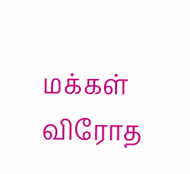மக்கள் விரோத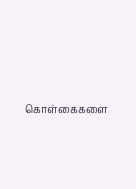கொள்கைகளை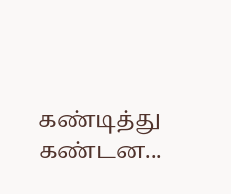கண்டித்து கண்டன...